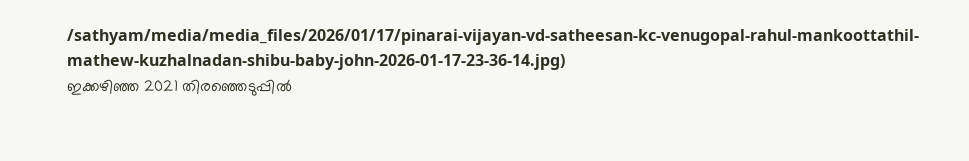/sathyam/media/media_files/2026/01/17/pinarai-vijayan-vd-satheesan-kc-venugopal-rahul-mankoottathil-mathew-kuzhalnadan-shibu-baby-john-2026-01-17-23-36-14.jpg)
ഇക്കഴിഞ്ഞ 2021 തിരഞ്ഞെടുപ്പിൽ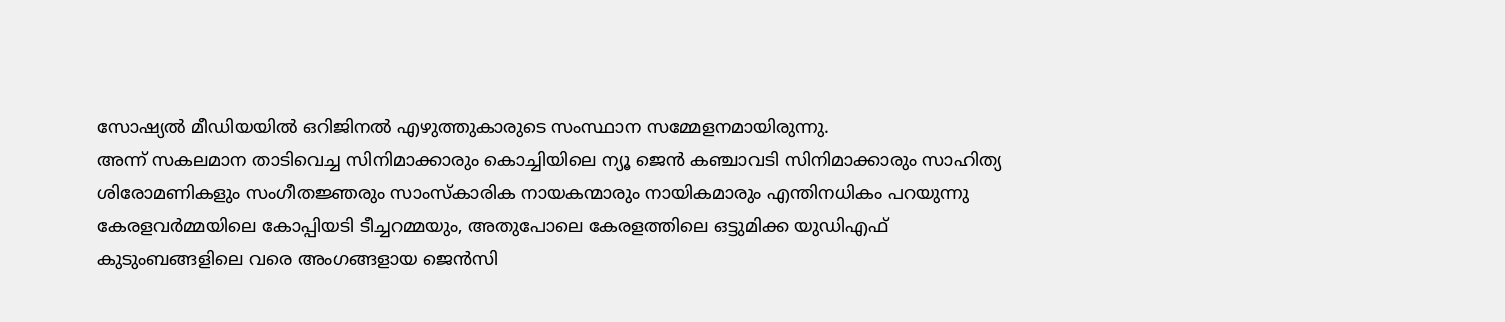സോഷ്യൽ മീഡിയയിൽ ഒറിജിനൽ എഴുത്തുകാരുടെ സംസ്ഥാന സമ്മേളനമായിരുന്നു.
അന്ന് സകലമാന താടിവെച്ച സിനിമാക്കാരും കൊച്ചിയിലെ ന്യൂ ജെൻ കഞ്ചാവടി സിനിമാക്കാരും സാഹിത്യ ശിരോമണികളും സംഗീതജ്ഞരും സാംസ്കാരിക നായകന്മാരും നായികമാരും എന്തിനധികം പറയുന്നു കേരളവർമ്മയിലെ കോപ്പിയടി ടീച്ചറമ്മയും, അതുപോലെ കേരളത്തിലെ ഒട്ടുമിക്ക യുഡിഎഫ് കുടുംബങ്ങളിലെ വരെ അംഗങ്ങളായ ജെൻസി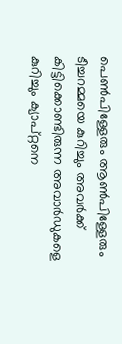പെൺപിള്ളേരും ആൺപിള്ളേരും ടീച്ചറമ്മയെ കുറിച്ചും അവർക്ക് കിട്ടിക്കൊണ്ടിരുന്ന അവാർഡുകളെ കുറിച്ചും ക്യാപ്റ്റനെ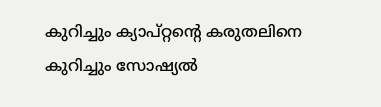കുറിച്ചും ക്യാപ്റ്റന്റെ കരുതലിനെ കുറിച്ചും സോഷ്യൽ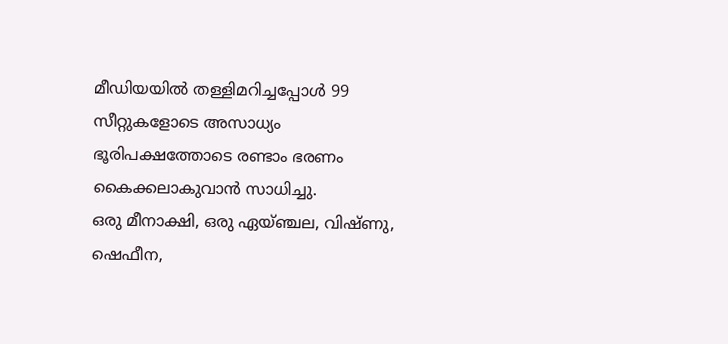മീഡിയയിൽ തള്ളിമറിച്ചപ്പോൾ 99 സീറ്റുകളോടെ അസാധ്യം ഭൂരിപക്ഷത്തോടെ രണ്ടാം ഭരണം കൈക്കലാകുവാൻ സാധിച്ചു.
ഒരു മീനാക്ഷി, ഒരു ഏയ്ഞ്ചല, വിഷ്ണു, ഷെഫീന,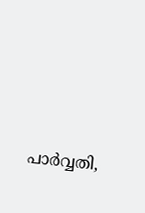പാർവ്വതി,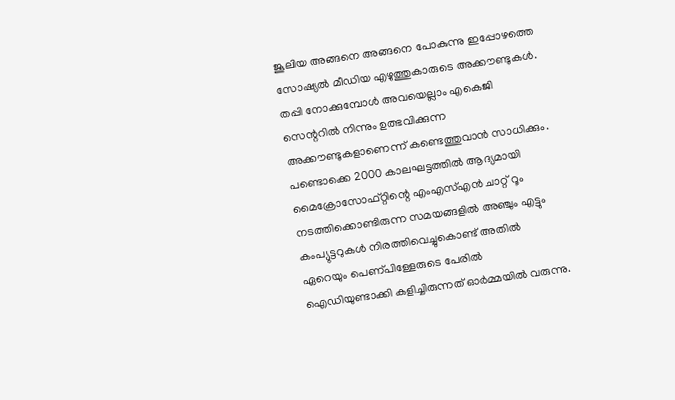ജൂലിയ അങ്ങനെ അങ്ങനെ പോകുന്നു ഇപ്പോഴത്തെ സോഷ്യൽ മീഡിയ എഴുത്തുകാരുടെ അക്കൗണ്ടുകൾ. തപ്പി നോക്കുമ്പോൾ അവയെല്ലാം എകെജി സെന്ററിൽ നിന്നും ഉത്ഭവിക്കുന്ന അക്കൗണ്ടുകളാണെന്ന് കണ്ടെത്തുവാൻ സാധിക്കും.
പണ്ടൊക്കെ 2000 കാലഘട്ടത്തിൽ ആദ്യമായി മൈക്രോസോഫ്റ്റിന്റെ എംഎസ്എൻ ചാറ്റ് റൂം നടത്തിക്കൊണ്ടിരുന്ന സമയങ്ങളിൽ അഞ്ചും എട്ടും കംപ്യുട്ടറുകൾ നിരത്തിവെച്ചുകൊണ്ട് അതിൽ ഏറെയും പെണ്പിള്ളേരുടെ പേരിൽ ഐഡിയുണ്ടാക്കി കളിച്ചിരുന്നത് ഓർമ്മയിൽ വരുന്നു.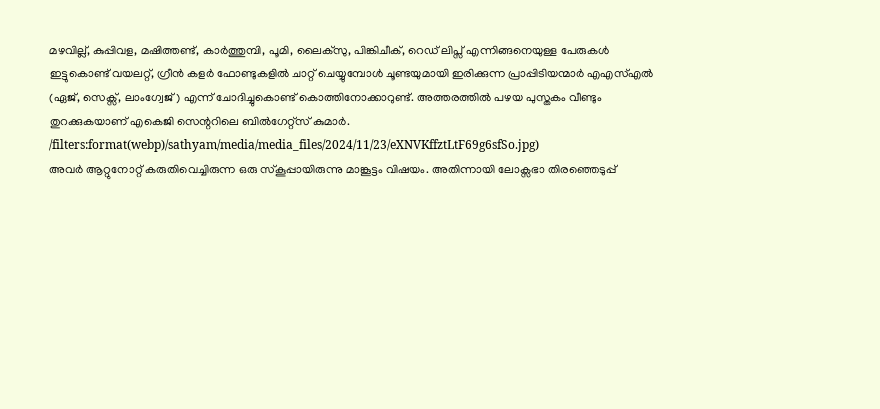മഴവില്ല്, കുപ്പിവള, മഷിത്തണ്ട്, കാർത്തുമ്പി, പൂമി, ലൈക്സു, പിങ്കിചീക്, റെഡ് ലിപ്സ് എന്നിങ്ങനെയുള്ള പേരുകൾ ഇട്ടുകൊണ്ട് വയലറ്റ്, ഗ്രീൻ കളർ ഫോണ്ടുകളിൽ ചാറ്റ് ചെയ്യുമ്പോൾ ചൂണ്ടയുമായി ഇരിക്കുന്ന പ്രാപ്പിടിയന്മാർ എഎസ്എൽ (ഏജ്, സെക്സ്, ലാംഗ്വേജ്) എന്ന് ചോദിച്ചുകൊണ്ട് കൊത്തിനോക്കാറുണ്ട്. അത്തരത്തിൽ പഴയ പുസ്തകം വീണ്ടും തുറക്കുകയാണ് എകെജി സെന്ററിലെ ബിൽഗേറ്റ്സ് കുമാർ.
/filters:format(webp)/sathyam/media/media_files/2024/11/23/eXNVKffztLtF69g6sfSo.jpg)
അവർ ആറ്റുനോറ്റ് കരുതിവെച്ചിരുന്ന ഒരു സ്കൂപ്പായിരുന്നു മാങ്കൂട്ടം വിഷയം. അതിന്നായി ലോക്സഭാ തിരഞ്ഞെടുപ്പ്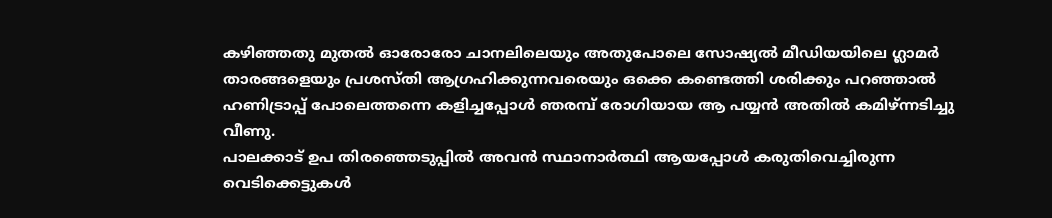കഴിഞ്ഞതു മുതൽ ഓരോരോ ചാനലിലെയും അതുപോലെ സോഷ്യൽ മീഡിയയിലെ ഗ്ലാമർ താരങ്ങളെയും പ്രശസ്തി ആഗ്രഹിക്കുന്നവരെയും ഒക്കെ കണ്ടെത്തി ശരിക്കും പറഞ്ഞാൽ ഹണിട്രാപ്പ് പോലെത്തന്നെ കളിച്ചപ്പോൾ ഞരമ്പ് രോഗിയായ ആ പയ്യൻ അതിൽ കമിഴ്ന്നടിച്ചു വീണു.
പാലക്കാട് ഉപ തിരഞ്ഞെടുപ്പിൽ അവൻ സ്ഥാനാർത്ഥി ആയപ്പോൾ കരുതിവെച്ചിരുന്ന വെടിക്കെട്ടുകൾ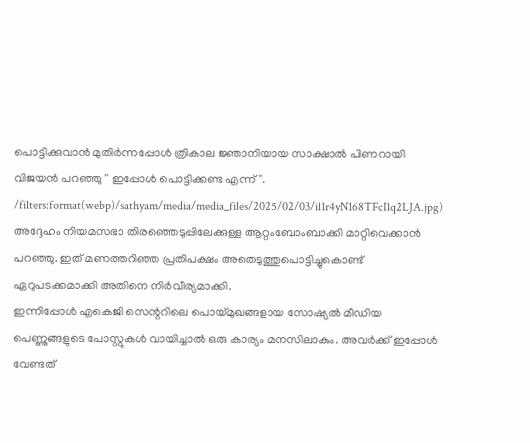പൊട്ടിക്കുവാൻ മുതിർന്നപ്പോൾ ത്രികാല ജ്ഞാനിയായ സാക്ഷാൽ പിണറായി വിജയൻ പറഞ്ഞു '' ഇപ്പോൾ പൊട്ടിക്കണ്ട എന്ന് ''.
/filters:format(webp)/sathyam/media/media_files/2025/02/03/il1r4yN168TFcIlq2LJA.jpg)
അദ്ദേഹം നിയമസഭാ തിരഞ്ഞെടുപ്പിലേക്കുള്ള ആറ്റംബോംബാക്കി മാറ്റിവെക്കാൻ പറഞ്ഞു. ഇത് മണത്തറിഞ്ഞ പ്രതിപക്ഷം അതെടുത്തുപൊട്ടിച്ചുകൊണ്ട് ഏറുപടക്കമാക്കി അതിനെ നിർവീര്യമാക്കി.
ഇന്നിപ്പോൾ എകെജി സെന്ററിലെ പൊയ്മുഖങ്ങളായ സോഷ്യൽ മീഡിയ പെണ്ണുങ്ങളുടെ പോസ്റ്റുകൾ വായിച്ചാൽ ഒരു കാര്യം മനസിലാകും. അവർക്ക് ഇപ്പോൾ വേണ്ടത്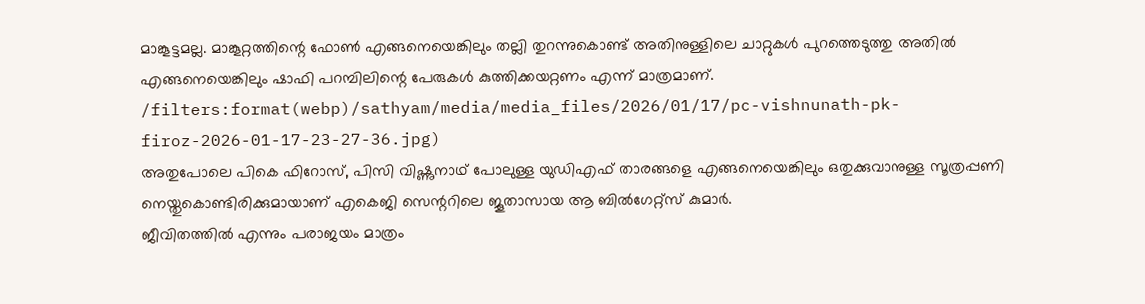മാങ്കൂട്ടമല്ല. മാങ്കൂറ്റത്തിന്റെ ഫോൺ എങ്ങനെയെങ്കിലും തല്ലി തുറന്നുകൊണ്ട് അതിനുള്ളിലെ ചാറ്റുകൾ പുറത്തെടുത്തു അതിൽ എങ്ങനെയെങ്കിലും ഷാഫി പറമ്പിലിന്റെ പേരുകൾ കുത്തിക്കയറ്റണം എന്ന് മാത്രമാണ്.
/filters:format(webp)/sathyam/media/media_files/2026/01/17/pc-vishnunath-pk-firoz-2026-01-17-23-27-36.jpg)
അതുപോലെ പികെ ഫിറോസ്, പിസി വിഷ്ണുനാഥ് പോലുള്ള യുഡിഎഫ് താരങ്ങളെ എങ്ങനെയെങ്കിലും ഒതുക്കുവാനുള്ള സൂത്രപ്പണി നെയ്തുകൊണ്ടിരിക്കുമായാണ് എകെജി സെന്ററിലെ ജൂതാസായ ആ ബിൽഗേറ്റ്സ് കുമാർ.
ജീവിതത്തിൽ എന്നും പരാജയം മാത്രം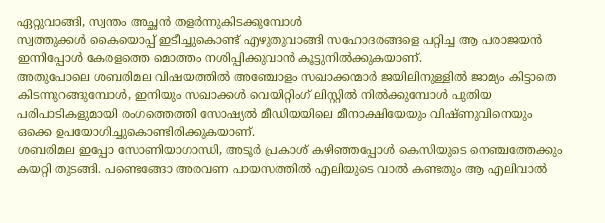ഏറ്റുവാങ്ങി, സ്വന്തം അച്ഛൻ തളർന്നുകിടക്കുമ്പോൾ
സ്വത്തുക്കൾ കൈയൊപ്പ് ഇടീച്ചുകൊണ്ട് എഴുതുവാങ്ങി സഹോദരങ്ങളെ പറ്റിച്ച ആ പരാജയൻ ഇന്നിപ്പോൾ കേരളത്തെ മൊത്തം നശിപ്പിക്കുവാൻ കൂട്ടുനിൽക്കുകയാണ്.
അതുപോലെ ശബരിമല വിഷയത്തിൽ അഞ്ചോളം സഖാക്കന്മാർ ജയിലിനുള്ളിൽ ജാമ്യം കിട്ടാതെ കിടന്നുറങ്ങുമ്പോൾ, ഇനിയും സഖാക്കൾ വെയിറ്റിംഗ് ലിസ്റ്റിൽ നിൽക്കുമ്പോൾ പുതിയ പരിപാടികളുമായി രംഗത്തെത്തി സോഷ്യൽ മീഡിയയിലെ മീനാക്ഷിയേയും വിഷ്ണുവിനെയും ഒക്കെ ഉപയോഗിച്ചുകൊണ്ടിരിക്കുകയാണ്.
ശബരിമല ഇപ്പോ സോണിയാഗാന്ധി, അടൂർ പ്രകാശ് കഴിഞ്ഞപ്പോൾ കെസിയുടെ നെഞ്ചത്തേക്കും കയറ്റി തുടങ്ങി. പണ്ടെങ്ങോ അരവണ പായസത്തിൽ എലിയുടെ വാൽ കണ്ടതും ആ എലിവാൽ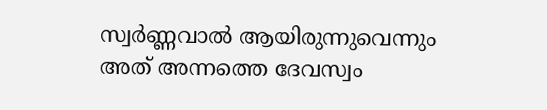സ്വർണ്ണവാൽ ആയിരുന്നുവെന്നും അത് അന്നത്തെ ദേവസ്വം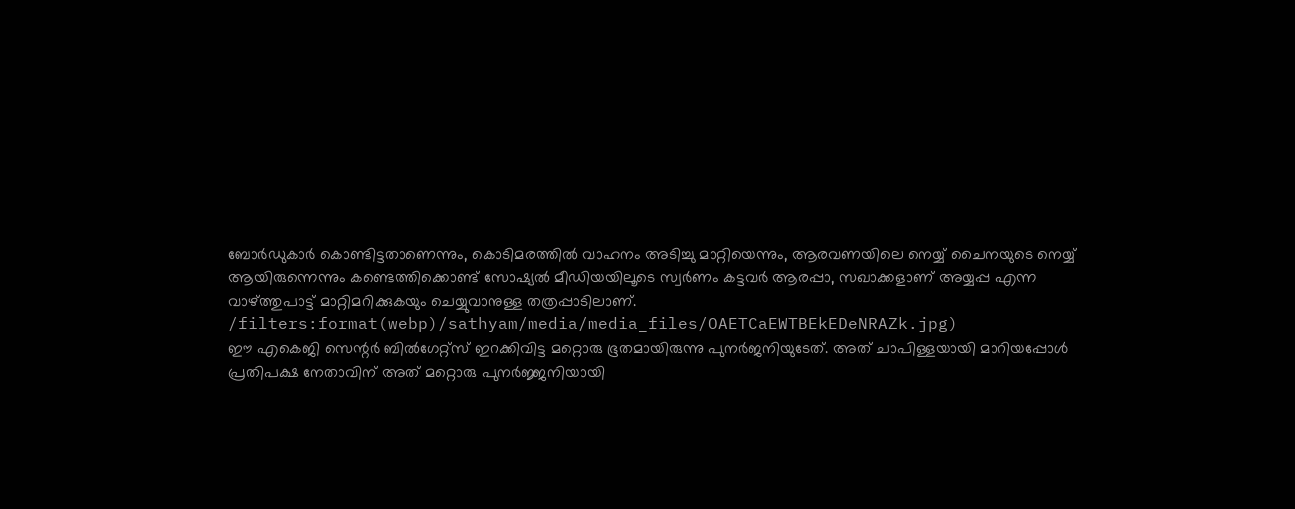ബോർഡുകാർ കൊണ്ടിട്ടതാണെന്നും, കൊടിമരത്തിൽ വാഹനം അടിച്ചു മാറ്റിയെന്നും, ആരവണയിലെ നെയ്യ് ചൈനയുടെ നെയ്യ് ആയിരുന്നെന്നും കണ്ടെത്തിക്കൊണ്ട് സോഷ്യൽ മീഡിയയിലൂടെ സ്വർണം കട്ടവർ ആരപ്പാ, സഖാക്കളാണ് അയ്യപ്പ എന്ന വാഴ്ത്തുപാട്ട് മാറ്റിമറിക്കുകയും ചെയ്യുവാനുള്ള തത്രപ്പാടിലാണ്.
/filters:format(webp)/sathyam/media/media_files/OAETCaEWTBEkEDeNRAZk.jpg)
ഈ എകെജി സെന്റർ ബിൽഗേറ്റ്സ് ഇറക്കിവിട്ട മറ്റൊരു ഭൂതമായിരുന്നു പുനർജനിയുടേത്. അത് ചാപിള്ളയായി മാറിയപ്പോൾ പ്രതിപക്ഷ നേതാവിന് അത് മറ്റൊരു പുനർജ്ജനിയായി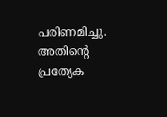പരിണമിച്ചു. അതിന്റെ പ്രത്യേക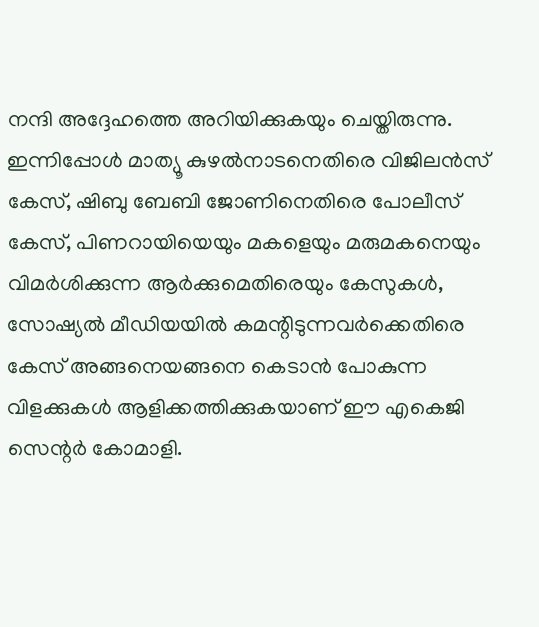നന്ദി അദ്ദേഹത്തെ അറിയിക്കുകയും ചെയ്തിരുന്നു.
ഇന്നിപ്പോൾ മാത്യൂ കുഴൽനാടനെതിരെ വിജിലൻസ് കേസ്, ഷിബു ബേബി ജോണിനെതിരെ പോലീസ് കേസ്, പിണറായിയെയും മകളെയും മരുമകനെയും വിമർശിക്കുന്ന ആർക്കുമെതിരെയും കേസുകൾ, സോഷ്യൽ മീഡിയയിൽ കമന്റിടുന്നവർക്കെതിരെ കേസ് അങ്ങനെയങ്ങനെ കെടാൻ പോകുന്ന വിളക്കുകൾ ആളിക്കത്തിക്കുകയാണ് ഈ എകെജി സെന്റർ കോമാളി.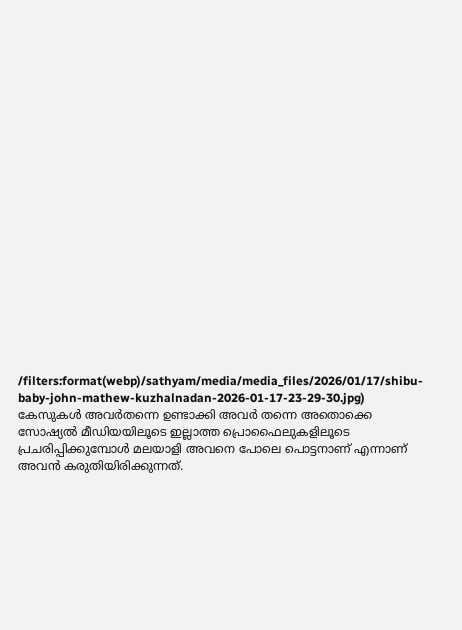/filters:format(webp)/sathyam/media/media_files/2026/01/17/shibu-baby-john-mathew-kuzhalnadan-2026-01-17-23-29-30.jpg)
കേസുകൾ അവർതന്നെ ഉണ്ടാക്കി അവർ തന്നെ അതൊക്കെ സോഷ്യൽ മീഡിയയിലൂടെ ഇല്ലാത്ത പ്രൊഫൈലുകളിലൂടെ പ്രചരിപ്പിക്കുമ്പോൾ മലയാളി അവനെ പോലെ പൊട്ടനാണ് എന്നാണ് അവൻ കരുതിയിരിക്കുന്നത്.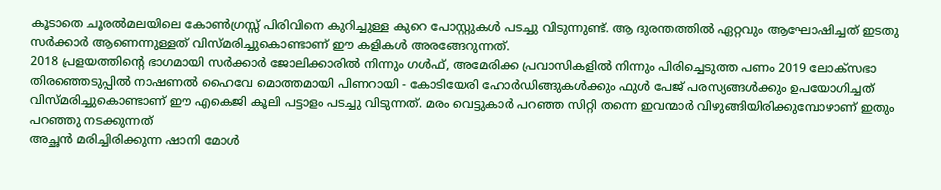കൂടാതെ ചൂരൽമലയിലെ കോൺഗ്രസ്സ് പിരിവിനെ കുറിച്ചുള്ള കുറെ പോസ്റ്റുകൾ പടച്ചു വിടുന്നുണ്ട്. ആ ദുരന്തത്തിൽ ഏറ്റവും ആഘോഷിച്ചത് ഇടതു സർക്കാർ ആണെന്നുള്ളത് വിസ്മരിച്ചുകൊണ്ടാണ് ഈ കളികൾ അരങ്ങേറുന്നത്.
2018 പ്രളയത്തിന്റെ ഭാഗമായി സർക്കാർ ജോലിക്കാരിൽ നിന്നും ഗൾഫ്, അമേരിക്ക പ്രവാസികളിൽ നിന്നും പിരിച്ചെടുത്ത പണം 2019 ലോക്സഭാ തിരഞ്ഞെടുപ്പിൽ നാഷണൽ ഹൈവേ മൊത്തമായി പിണറായി - കോടിയേരി ഹോർഡിങ്ങുകൾക്കും ഫുൾ പേജ് പരസ്യങ്ങൾക്കും ഉപയോഗിച്ചത് വിസ്മരിച്ചുകൊണ്ടാണ് ഈ എകെജി കൂലി പട്ടാളം പടച്ചു വിടുന്നത്. മരം വെട്ടുകാർ പറഞ്ഞ സിറ്റി തന്നെ ഇവന്മാർ വിഴുങ്ങിയിരിക്കുമ്പോഴാണ് ഇതും പറഞ്ഞു നടക്കുന്നത്
അച്ഛൻ മരിച്ചിരിക്കുന്ന ഷാനി മോൾ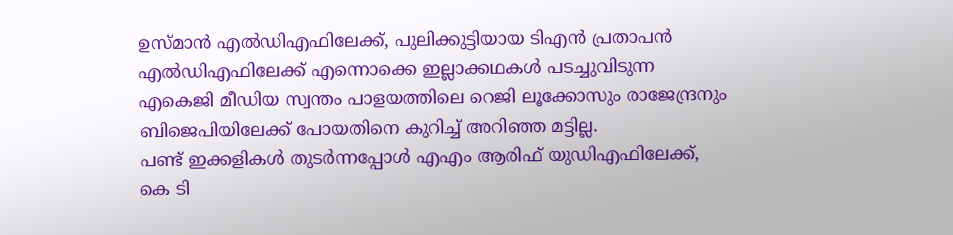ഉസ്മാൻ എൽഡിഎഫിലേക്ക്, പുലിക്കുട്ടിയായ ടിഎൻ പ്രതാപൻ എൽഡിഎഫിലേക്ക് എന്നൊക്കെ ഇല്ലാക്കഥകൾ പടച്ചുവിടുന്ന എകെജി മീഡിയ സ്വന്തം പാളയത്തിലെ റെജി ലൂക്കോസും രാജേന്ദ്രനും ബിജെപിയിലേക്ക് പോയതിനെ കുറിച്ച് അറിഞ്ഞ മട്ടില്ല.
പണ്ട് ഇക്കളികൾ തുടർന്നപ്പോൾ എഎം ആരിഫ് യുഡിഎഫിലേക്ക്, കെ ടി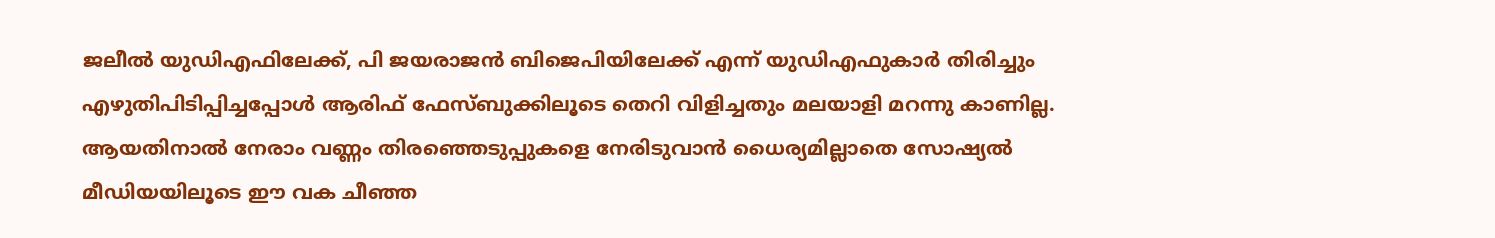ജലീൽ യുഡിഎഫിലേക്ക്, പി ജയരാജൻ ബിജെപിയിലേക്ക് എന്ന് യുഡിഎഫുകാർ തിരിച്ചും എഴുതിപിടിപ്പിച്ചപ്പോൾ ആരിഫ് ഫേസ്ബുക്കിലൂടെ തെറി വിളിച്ചതും മലയാളി മറന്നു കാണില്ല.
ആയതിനാൽ നേരാം വണ്ണം തിരഞ്ഞെടുപ്പുകളെ നേരിടുവാൻ ധൈര്യമില്ലാതെ സോഷ്യൽ മീഡിയയിലൂടെ ഈ വക ചീഞ്ഞ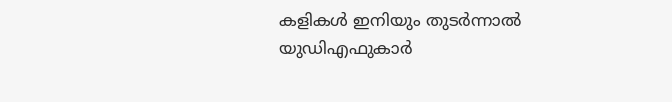കളികൾ ഇനിയും തുടർന്നാൽ യുഡിഎഫുകാർ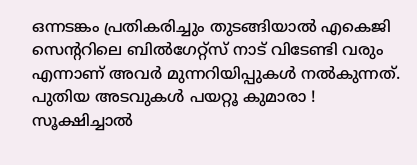ഒന്നടങ്കം പ്രതികരിച്ചും തുടങ്ങിയാൽ എകെജി സെന്ററിലെ ബിൽഗേറ്റ്സ് നാട് വിടേണ്ടി വരും എന്നാണ് അവർ മുന്നറിയിപ്പുകൾ നൽകുന്നത്. പുതിയ അടവുകൾ പയറ്റൂ കുമാരാ !
സൂക്ഷിച്ചാൽ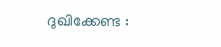ദുഖിക്കേണ്ട :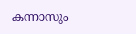കന്നാസും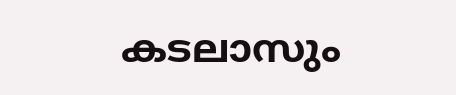കടലാസും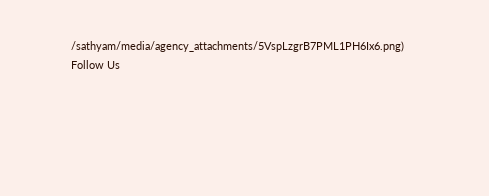/sathyam/media/agency_attachments/5VspLzgrB7PML1PH6Ix6.png)
Follow Us